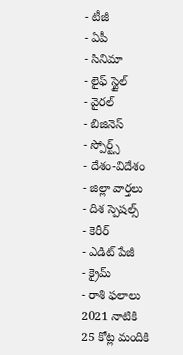- టీజీ
- ఏపీ
- సినిమా
- లైఫ్ స్టైల్
- వైరల్
- బిజినెస్
- స్పోర్ట్స్
- దేశం-విదేశం
- జిల్లా వార్తలు
- దిశ స్పెషల్స్
- కెరీర్
- ఎడిట్ పేజీ
- క్రైమ్
- రాశి ఫలాలు
2021 నాటికి 25 కోట్ల మందికి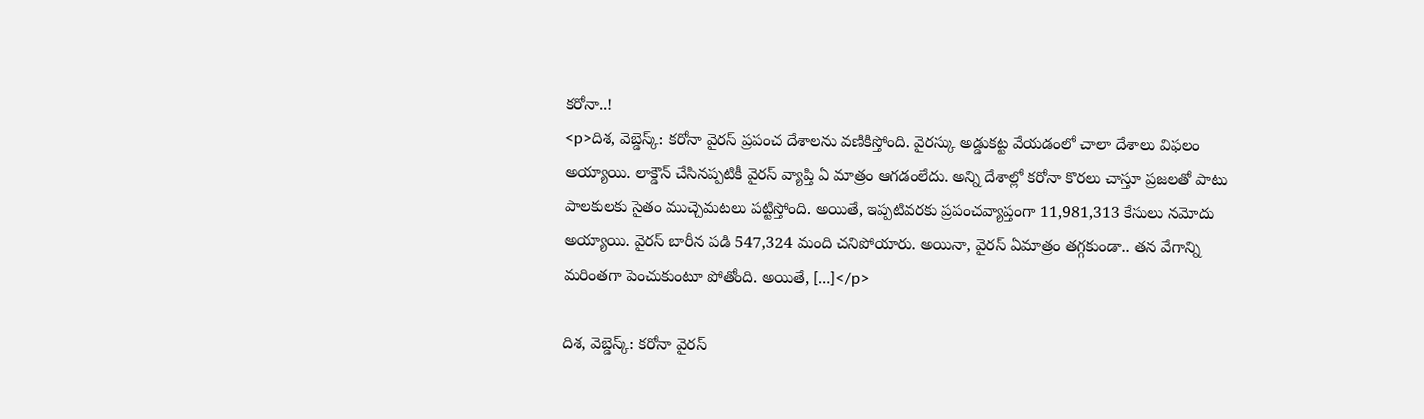కరోనా..!
<p>దిశ, వెబ్డెస్క్: కరోనా వైరస్ ప్రపంచ దేశాలను వణికిస్తోంది. వైరస్కు అడ్డుకట్ట వేయడంలో చాలా దేశాలు విఫలం అయ్యాయి. లాక్డౌన్ చేసినప్పటికీ వైరస్ వ్యాప్తి ఏ మాత్రం ఆగడంలేదు. అన్ని దేశాల్లో కరోనా కొరలు చాస్తూ ప్రజలతో పాటు పాలకులకు సైతం ముచ్చెమటలు పట్టిస్తోంది. అయితే, ఇప్పటివరకు ప్రపంచవ్యాప్తంగా 11,981,313 కేసులు నమోదు అయ్యాయి. వైరస్ బారీన పడి 547,324 మంది చనిపోయారు. అయినా, వైరస్ ఏమాత్రం తగ్గకుండా.. తన వేగాన్ని మరింతగా పెంచుకుంటూ పోతోంది. అయితే, […]</p>

దిశ, వెబ్డెస్క్: కరోనా వైరస్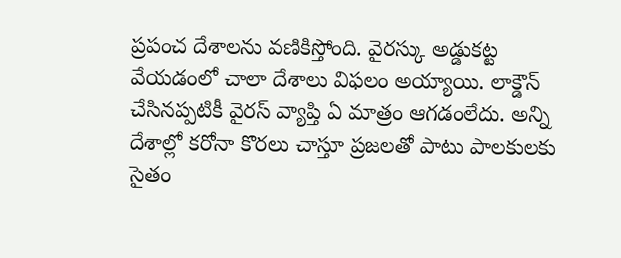ప్రపంచ దేశాలను వణికిస్తోంది. వైరస్కు అడ్డుకట్ట వేయడంలో చాలా దేశాలు విఫలం అయ్యాయి. లాక్డౌన్ చేసినప్పటికీ వైరస్ వ్యాప్తి ఏ మాత్రం ఆగడంలేదు. అన్ని దేశాల్లో కరోనా కొరలు చాస్తూ ప్రజలతో పాటు పాలకులకు సైతం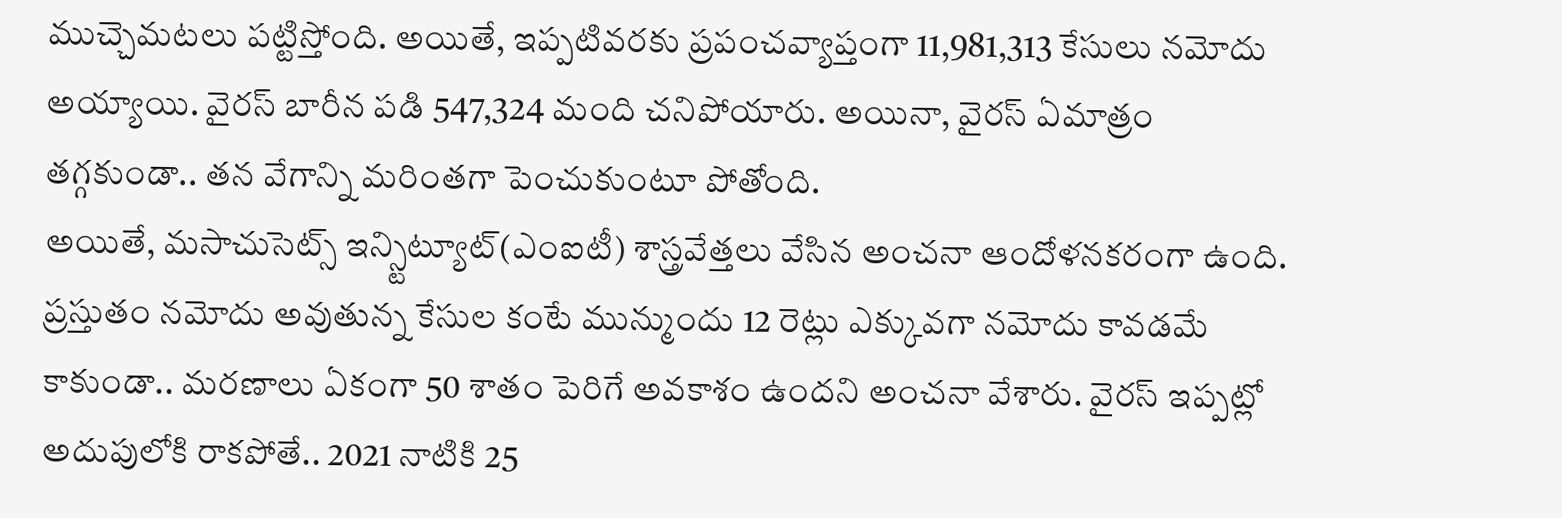ముచ్చెమటలు పట్టిస్తోంది. అయితే, ఇప్పటివరకు ప్రపంచవ్యాప్తంగా 11,981,313 కేసులు నమోదు అయ్యాయి. వైరస్ బారీన పడి 547,324 మంది చనిపోయారు. అయినా, వైరస్ ఏమాత్రం తగ్గకుండా.. తన వేగాన్ని మరింతగా పెంచుకుంటూ పోతోంది.
అయితే, మసాచుసెట్స్ ఇన్స్టిట్యూట్(ఎంఐటీ) శాస్త్రవేత్తలు వేసిన అంచనా ఆందోళనకరంగా ఉంది. ప్రస్తుతం నమోదు అవుతున్న కేసుల కంటే మున్ముందు 12 రెట్లు ఎక్కువగా నమోదు కావడమే కాకుండా.. మరణాలు ఏకంగా 50 శాతం పెరిగే అవకాశం ఉందని అంచనా వేశారు. వైరస్ ఇప్పట్లో అదుపులోకి రాకపోతే.. 2021 నాటికి 25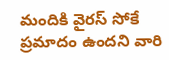మందికి వైరస్ సోకే ప్రమాదం ఉందని వారి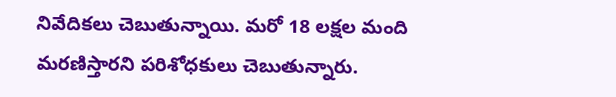నివేదికలు చెబుతున్నాయి. మరో 18 లక్షల మంది మరణిస్తారని పరిశోధకులు చెబుతున్నారు.